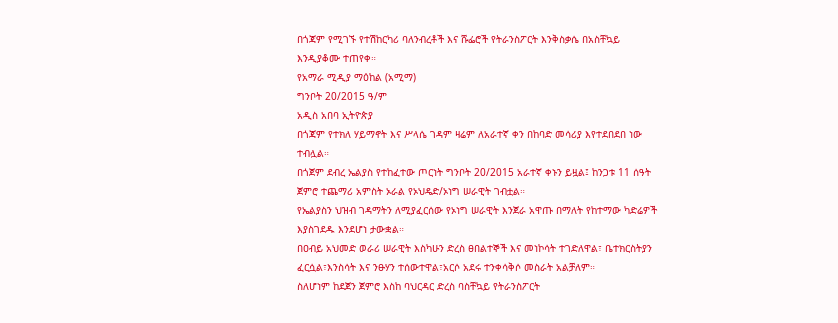በጎጃም የሚገኙ የተሽከርካሪ ባለንብረቶች እና ሹፌሮች የትራንስፖርት እንቅስቃሴ በአስቸኳይ እንዲያቆሙ ተጠየቀ።
የአማራ ሚዲያ ማዕከል (አሚማ)
ግንቦት 20/2015 ዓ/ም
አዲስ አበባ ኢትዮጵያ
በጎጃም የተክለ ሃይማኖት እና ሥላሴ ገዳም ዛሬም ለአራተኛ ቀን በከባድ መሳሪያ እየተደበደበ ነው ተብሏል።
በጎጀም ደብረ ኤልያስ የተከፈተው ጦርነት ግንቦት 20/2015 አራተኛ ቀኑን ይዟል፤ ከንጋቱ 11 ሰዓት ጀምሮ ተጨማሪ አምስት ኦራል የኦህዴድ/ኦነግ ሠራዊት ገብቷል።
የኤልያስን ህዝብ ገዳማትን ለሚያፈርሰው የኦነግ ሠራዊት እንጀራ አዋጡ በማለት የከተማው ካድሬዎች እያስገደዱ እንደሆነ ታውቋል።
በዐብይ አህመድ ወራሪ ሠራዊት እስካሁን ድረስ ፀበልተኞች እና መነኮሳት ተገድለዋል፣ ቤተክርስትያን ፈርሷል፣እንስሳት እና ንፁሃን ተሰውተዋል፣አርሶ አደሩ ተንቀሳቅሶ መስራት አልቻለም።
ስለሆነም ከደጀን ጀምሮ እስከ ባህርዳር ድረስ ባስቸኳይ የትራንስፖርት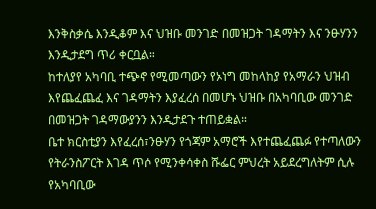እንቅስቃሴ እንዲቆም እና ህዝቡ መንገድ በመዝጋት ገዳማትን እና ንፁሃንን እንዲታደግ ጥሪ ቀርቧል።
ከተለያየ አካባቢ ተጭኖ የሚመጣውን የኦነግ መከላከያ የአማራን ህዝብ እየጨፈጨፈ እና ገዳማትን እያፈረሰ በመሆኑ ህዝቡ በአካባቢው መንገድ በመዝጋት ገዳማውያንን እንዲታደጉ ተጠይቋል።
ቤተ ክርስቲያን እየፈረሰ፣ንፁሃን የጎጃም አማሮች እየተጨፈጨፉ የተጣለውን የትራንስፖርት እገዳ ጥሶ የሚንቀሳቀስ ሹፌር ምህረት አይደረግለትም ሲሉ የአካባቢው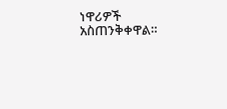ነዋሪዎች አስጠንቅቀዋል።